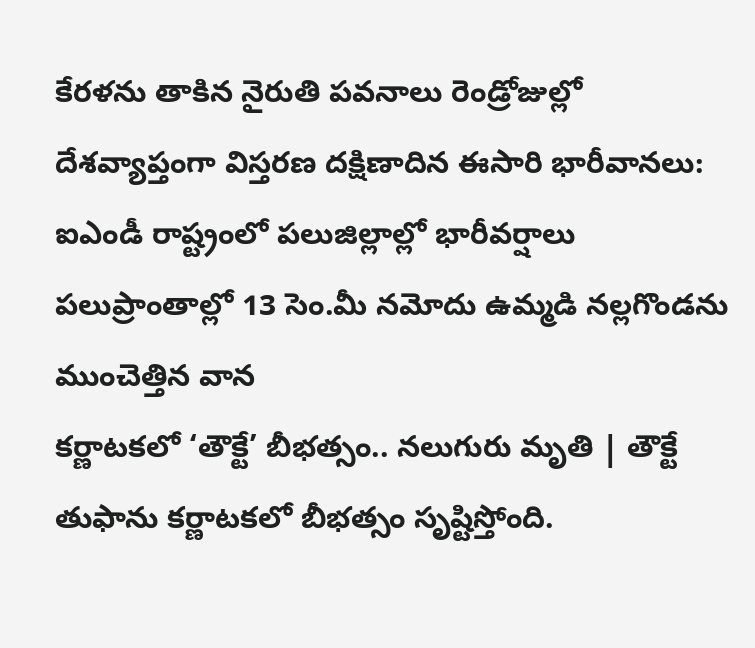కేరళను తాకిన నైరుతి పవనాలు రెండ్రోజుల్లో దేశవ్యాప్తంగా విస్తరణ దక్షిణాదిన ఈసారి భారీవానలు: ఐఎండీ రాష్ట్రంలో పలుజిల్లాల్లో భారీవర్షాలు పలుప్రాంతాల్లో 13 సెం.మీ నమోదు ఉమ్మడి నల్లగొండను ముంచెత్తిన వాన
కర్ణాటకలో ‘తౌక్టే’ బీభత్సం.. నలుగురు మృతి | తౌక్టే తుఫాను కర్ణాటకలో బీభత్సం సృష్టిస్తోంది.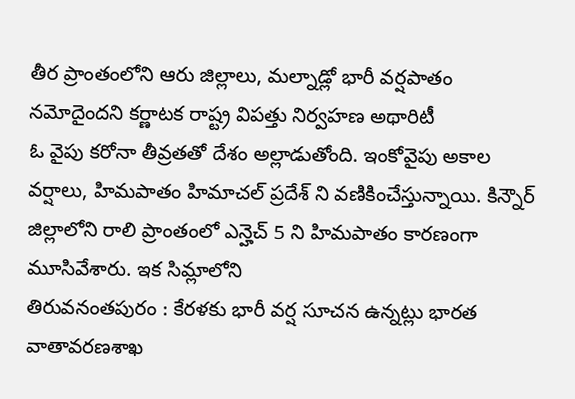తీర ప్రాంతంలోని ఆరు జిల్లాలు, మల్నాడ్లో భారీ వర్షపాతం నమోదైందని కర్ణాటక రాష్ట్ర విపత్తు నిర్వహణ అథారిటీ
ఓ వైపు కరోనా తీవ్రతతో దేశం అల్లాడుతోంది. ఇంకోవైపు అకాల వర్షాలు, హిమపాతం హిమాచల్ ప్రదేశ్ ని వణికించేస్తున్నాయి. కిన్నౌర్ జిల్లాలోని రాలి ప్రాంతంలో ఎన్హెచ్ 5 ని హిమపాతం కారణంగా మూసివేశారు. ఇక సిమ్లాలోని
తిరువనంతపురం : కేరళకు భారీ వర్ష సూచన ఉన్నట్లు భారత వాతావరణశాఖ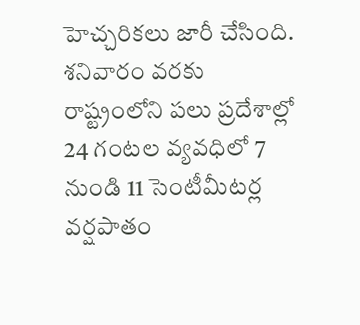హెచ్చరికలు జారీ చేసింది. శనివారం వరకు రాష్ట్రంలోని పలు ప్రదేశాల్లో 24 గంటల వ్యవధిలో 7 నుండి 11 సెంటీమీటర్ల వర్షపాతం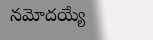నమోదయ్యే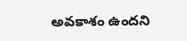అవకాశం ఉందని